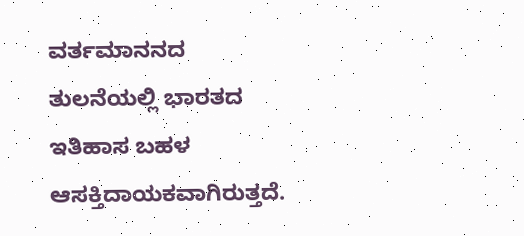ವರ್ತಮಾನನದ ತುಲನೆಯಲ್ಲಿ ಭಾರತದ ಇತಿಹಾಸ ಬಹಳ ಆಸಕ್ತಿದಾಯಕವಾಗಿರುತ್ತದೆ.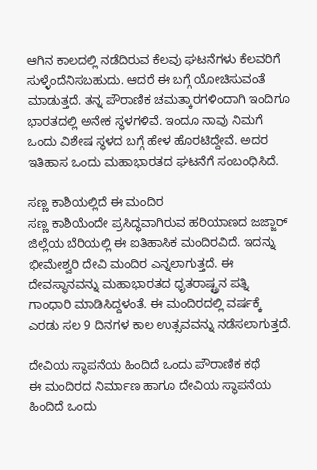ಆಗಿನ ಕಾಲದಲ್ಲಿ ನಡೆದಿರುವ ಕೆಲವು ಘಟನೆಗಳು ಕೆಲವರಿಗೆ ಸುಳ್ಳೆಂದೆನಿಸಬಹುದು. ಆದರೆ ಈ ಬಗ್ಗೆ ಯೋಚಿಸುವಂತೆ ಮಾಡುತ್ತದೆ. ತನ್ನ ಪೌರಾಣಿಕ ಚಮತ್ಕಾರಗಳಿಂದಾಗಿ ಇಂದಿಗೂ ಭಾರತದಲ್ಲಿ ಅನೇಕ ಸ್ಥಳಗಳಿವೆ. ಇಂದೂ ನಾವು ನಿಮಗೆ ಒಂದು ವಿಶೇಷ ಸ್ಥಳದ ಬಗ್ಗೆ ಹೇಳ ಹೊರಟಿದ್ದೇವೆ. ಅದರ ಇತಿಹಾಸ ಒಂದು ಮಹಾಭಾರತದ ಘಟನೆಗೆ ಸಂಬಂಧಿಸಿದೆ.

ಸಣ್ಣ ಕಾಶಿಯಲ್ಲಿದೆ ಈ ಮಂದಿರ
ಸಣ್ಣ ಕಾಶಿಯೆಂದೇ ಪ್ರಸಿದ್ಧವಾಗಿರುವ ಹರಿಯಾಣದ ಜಜ್ಜಾರ್ ಜಿಲ್ಲೆಯ ಬೆರಿಯಲ್ಲಿ ಈ ಐತಿಹಾಸಿಕ ಮಂದಿರವಿದೆ. ಇದನ್ನು ಭೀಮೇಶ್ವರಿ ದೇವಿ ಮಂದಿರ ಎನ್ನಲಾಗುತ್ತದೆ. ಈ ದೇವಸ್ಥಾನವನ್ನು ಮಹಾಭಾರತದ ಧೃತರಾಷ್ಟ್ರನ ಪತ್ನಿ ಗಾಂಧಾರಿ ಮಾಡಿಸಿದ್ದಳಂತೆ. ಈ ಮಂದಿರದಲ್ಲಿ ವರ್ಷಕ್ಕೆ ಎರಡು ಸಲ 9 ದಿನಗಳ ಕಾಲ ಉತ್ಸವವನ್ನು ನಡೆಸಲಾಗುತ್ತದೆ.

ದೇವಿಯ ಸ್ಥಾಪನೆಯ ಹಿಂದಿದೆ ಒಂದು ಪೌರಾಣಿಕ ಕಥೆ
ಈ ಮಂದಿರದ ನಿರ್ಮಾಣ ಹಾಗೂ ದೇವಿಯ ಸ್ಥಾಪನೆಯ ಹಿಂದಿದೆ ಒಂದು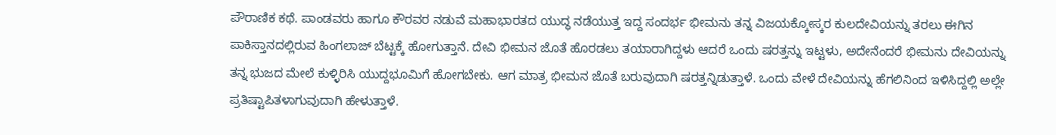ಪೌರಾಣಿಕ ಕಥೆ. ಪಾಂಡವರು ಹಾಗೂ ಕೌರವರ ನಡುವೆ ಮಹಾಭಾರತದ ಯುದ್ಧ ನಡೆಯುತ್ತ ಇದ್ದ ಸಂದರ್ಭ ಭೀಮನು ತನ್ನ ವಿಜಯಕ್ಕೋಸ್ಕರ ಕುಲದೇವಿಯನ್ನು ತರಲು ಈಗಿನ ಪಾಕಿಸ್ತಾನದಲ್ಲಿರುವ ಹಿಂಗಲಾಜ್ ಬೆಟ್ಟಕ್ಕೆ ಹೋಗುತ್ತಾನೆ. ದೇವಿ ಭೀಮನ ಜೊತೆ ಹೊರಡಲು ತಯಾರಾಗಿದ್ದಳು ಆದರೆ ಒಂದು ಷರತ್ತನ್ನು ಇಟ್ಟಳು, ಅದೇನೆಂದರೆ ಭೀಮನು ದೇವಿಯನ್ನು ತನ್ನ ಭುಜದ ಮೇಲೆ ಕುಳ್ಳಿರಿಸಿ ಯುದ್ದಭೂಮಿಗೆ ಹೋಗಬೇಕು. ಆಗ ಮಾತ್ರ ಭೀಮನ ಜೊತೆ ಬರುವುದಾಗಿ ಷರತ್ತನ್ನಿಡುತ್ತಾಳೆ. ಒಂದು ವೇಳೆ ದೇವಿಯನ್ನು ಹೆಗಲಿನಿಂದ ಇಳಿಸಿದ್ದಲ್ಲಿ ಅಲ್ಲೇ ಪ್ರತಿಷ್ಟಾಪಿತಳಾಗುವುದಾಗಿ ಹೇಳುತ್ತಾಳೆ.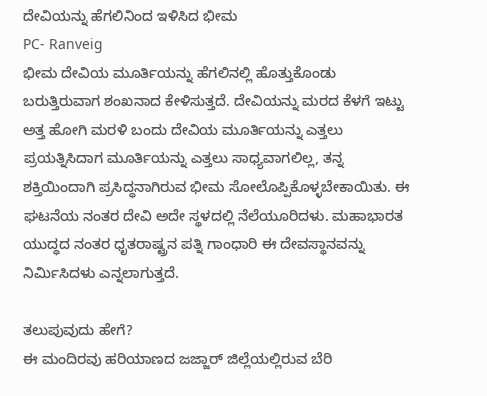ದೇವಿಯನ್ನು ಹೆಗಲಿನಿಂದ ಇಳಿಸಿದ ಭೀಮ
PC- Ranveig
ಭೀಮ ದೇವಿಯ ಮೂರ್ತಿಯನ್ನು ಹೆಗಲಿನಲ್ಲಿ ಹೊತ್ತುಕೊಂಡು ಬರುತ್ತಿರುವಾಗ ಶಂಖನಾದ ಕೇಳಿಸುತ್ತದೆ. ದೇವಿಯನ್ನು ಮರದ ಕೆಳಗೆ ಇಟ್ಟು ಅತ್ತ ಹೋಗಿ ಮರಳಿ ಬಂದು ದೇವಿಯ ಮೂರ್ತಿಯನ್ನು ಎತ್ತಲು ಪ್ರಯತ್ನಿಸಿದಾಗ ಮೂರ್ತಿಯನ್ನು ಎತ್ತಲು ಸಾಧ್ಯವಾಗಲಿಲ್ಲ, ತನ್ನ ಶಕ್ತಿಯಿಂದಾಗಿ ಪ್ರಸಿದ್ಧನಾಗಿರುವ ಭೀಮ ಸೋಲೊಪ್ಪಿಕೊಳ್ಳಬೇಕಾಯಿತು. ಈ ಘಟನೆಯ ನಂತರ ದೇವಿ ಅದೇ ಸ್ಥಳದಲ್ಲಿ ನೆಲೆಯೂರಿದಳು. ಮಹಾಭಾರತ ಯುದ್ಧದ ನಂತರ ಧೃತರಾಷ್ಟ್ರನ ಪತ್ನಿ ಗಾಂಧಾರಿ ಈ ದೇವಸ್ಥಾನವನ್ನು ನಿರ್ಮಿಸಿದಳು ಎನ್ನಲಾಗುತ್ತದೆ.

ತಲುಪುವುದು ಹೇಗೆ?
ಈ ಮಂದಿರವು ಹರಿಯಾಣದ ಜಜ್ಜಾರ್ ಜಿಲ್ಲೆಯಲ್ಲಿರುವ ಬೆರಿ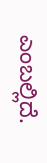ಎಂಬಲ್ಲಿದೆ.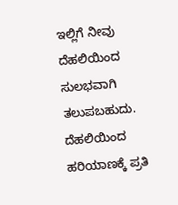ಇಲ್ಲಿಗೆ ನೀವು ದೆಹಲಿಯಿಂದ ಸುಲಭವಾಗಿ ತಲುಪಬಹುದು. ದೆಹಲಿಯಿಂದ ಹರಿಯಾಣಕ್ಕೆ ಪ್ರತಿ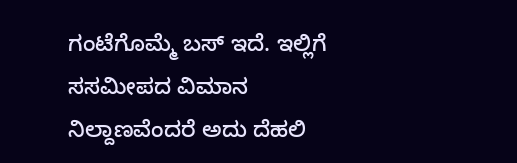ಗಂಟೆಗೊಮ್ಮೆ ಬಸ್ ಇದೆ. ಇಲ್ಲಿಗೆ ಸಸಮೀಪದ ವಿಮಾನ ನಿಲ್ದಾಣವೆಂದರೆ ಅದು ದೆಹಲಿ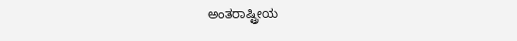ಅಂತರಾಷ್ಟ್ರೀಯ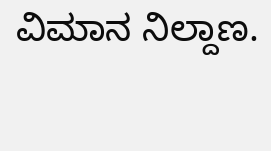ವಿಮಾನ ನಿಲ್ದಾಣ.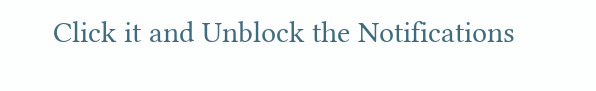Click it and Unblock the Notifications